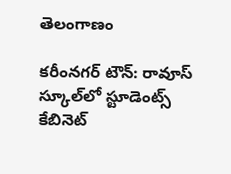తెలంగాణం

కరీంనగర్ టౌన్: రావూస్ స్కూల్‌‌‌‌లో స్టూడెంట్స్ కేబినెట్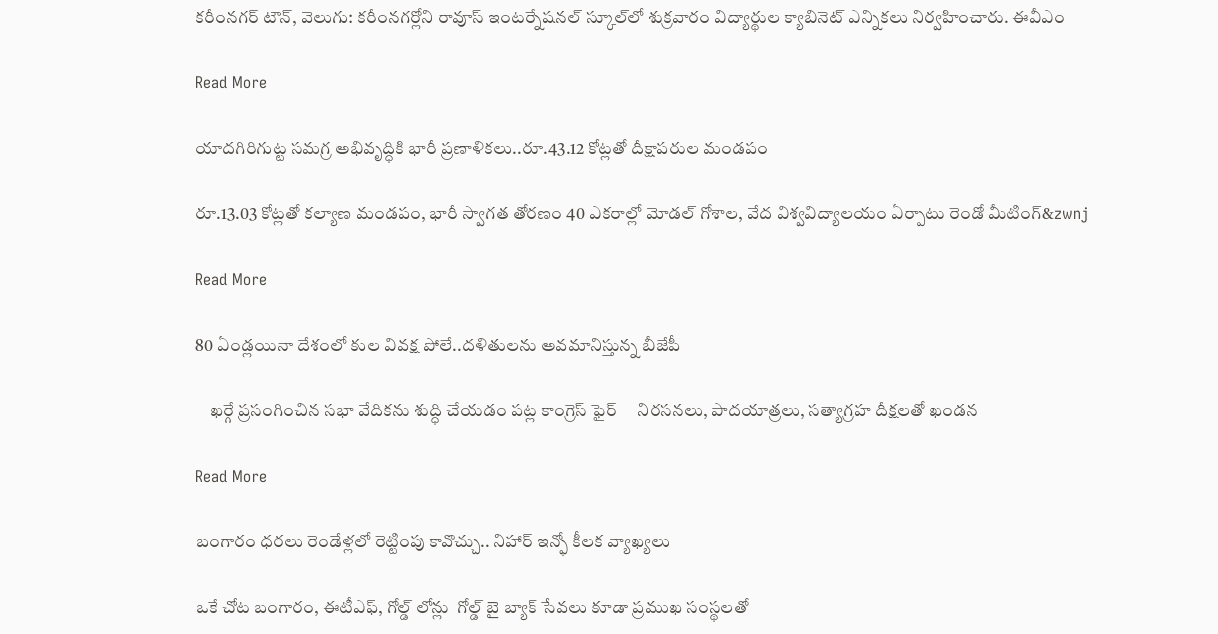కరీంనగర్ టౌన్, వెలుగు: కరీంనగర్లోని రావూస్ ఇంటర్నేషనల్ స్కూల్‌‌‌‌లో శుక్రవారం విద్యార్థుల క్యాబినెట్ ఎన్నికలు నిర్వహించారు. ఈవీఎం

Read More

యాదగిరిగుట్ట సమగ్ర అభివృద్ధికి భారీ ప్రణాళికలు..రూ.43.12 కోట్లతో దీక్షాపరుల మండపం

రూ.13.03 కోట్లతో కల్యాణ మండపం, భారీ స్వాగత తోరణం 40 ఎకరాల్లో మోడల్ గోశాల, వేద విశ్వవిద్యాలయం ఏర్పాటు రెండో మీటింగ్‌‌‌‌&zwnj

Read More

80 ఏండ్లయినా దేశంలో కుల వివక్ష పోలే..దళితులను అవమానిస్తున్న బీజేపీ

    ఖర్గే ప్రసంగించిన సభా వేదికను శుద్ధి చేయడం పట్ల కాంగ్రెస్ ఫైర్     నిరసనలు, పాదయాత్రలు, సత్యాగ్రహ దీక్షలతో ఖండన

Read More

బంగారం ధరలు రెండేళ్లలో రెట్టింపు కావొచ్చు.. నిహార్ ఇన్ఫో కీలక వ్యాఖ్యలు

ఒకే చోట బంగారం, ఈటీఎఫ్, గోల్డ్ లోన్లు  గోల్డ్ బై బ్యాక్ సేవలు కూడా ప్రముఖ సంస్థలతో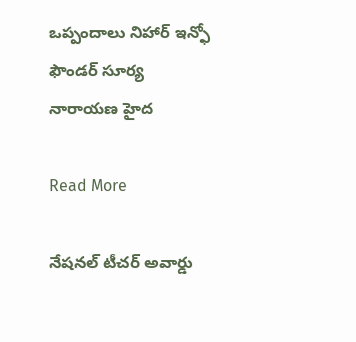ఒప్పందాలు నిహార్ ఇన్ఫో ఫౌండర్ సూర్య నారాయణ హైద

Read More

నేషనల్ టీచర్ అవార్డు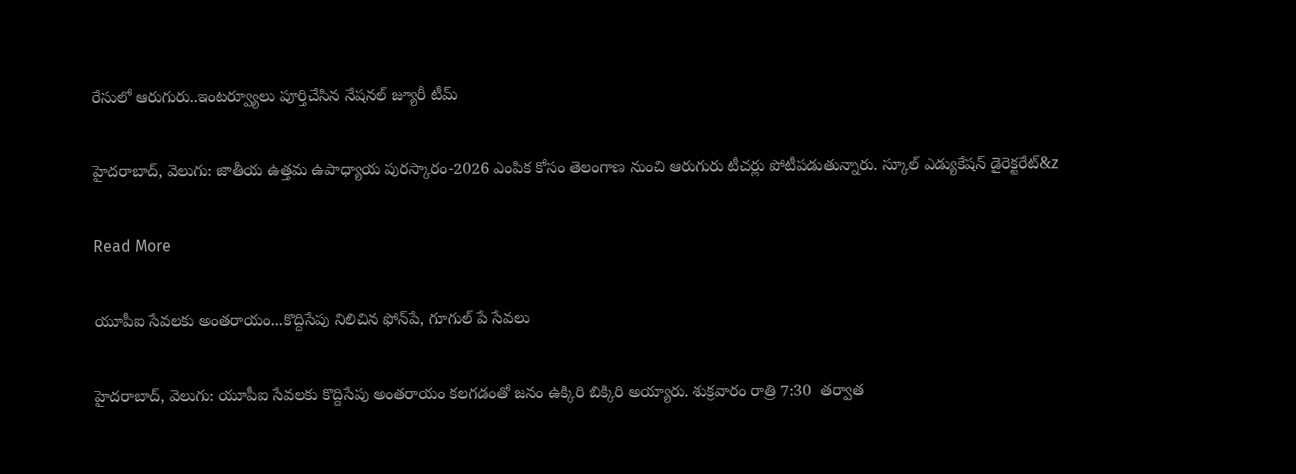రేసులో ఆరుగురు..ఇంటర్వ్యూలు పూర్తిచేసిన నేషనల్ జ్యూరీ టీమ్

హైదరాబాద్, వెలుగు: జాతీయ ఉత్తమ ఉపాధ్యాయ పురస్కారం-2026 ఎంపిక కోసం తెలంగాణ నుంచి ఆరుగురు టీచర్లు పోటీపడుతున్నారు. స్కూల్ ఎడ్యుకేషన్ డైరెక్టరేట్‌&z

Read More

యూపీఐ సేవలకు అంతరాయం...కొద్దిసేపు నిలిచిన ఫోన్‌‌‌‌‌‌‌‌పే, గూగుల్ పే సేవలు

హైదరాబాద్, వెలుగు: యూపీఐ సేవలకు కొద్దిసేపు అంతరాయం కలగడంతో జనం ఉక్కిరి బిక్కిరి అయ్యారు. శుక్రవారం రాత్రి 7:30  తర్వాత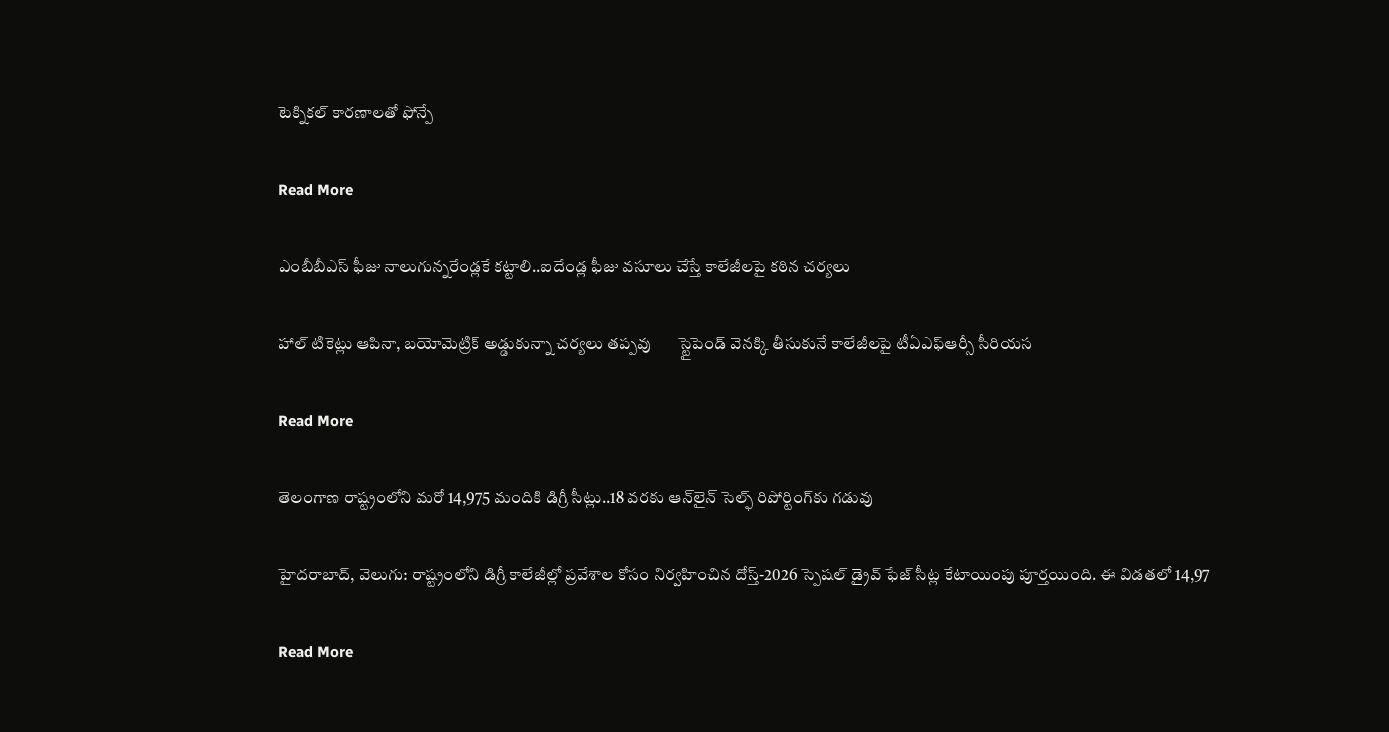టెక్నికల్ కారణాలతో ఫోన్పే

Read More

ఎంబీబీఎస్ ఫీజు నాలుగున్నరేండ్లకే కట్టాలి..ఐదేండ్ల ఫీజు వసూలు చేస్తే కాలేజీలపై కఠిన చర్యలు

హాల్ టికెట్లు ఆపినా, బయోమెట్రిక్ అడ్డుకున్నా చర్యలు తప్పవు       స్టైపెండ్ వెనక్కి తీసుకునే కాలేజీలపై టీఏఎఫ్ఆర్సీ సీరియస

Read More

తెలంగాణ రాష్ట్రంలోని మరో 14,975 మందికి డిగ్రీ సీట్లు..18 వరకు ఆన్‌‌లైన్ సెల్ఫ్ రిపోర్టింగ్‌‌కు గడువు

హైదరాబాద్, వెలుగు: రాష్ట్రంలోని డిగ్రీ కాలేజీల్లో ప్రవేశాల కోసం నిర్వహించిన దోస్త్-2026 స్పెషల్ డ్రైవ్ ఫేజ్ సీట్ల కేటాయింపు పూర్తయింది. ఈ విడతలో 14,97

Read More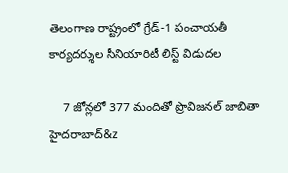తెలంగాణ రాష్ట్రంలో గ్రేడ్‌‌‌‌‌‌‌‌-1 పంచాయతీ కార్యదర్శుల సీనియారిటీ లిస్ట్‌‌‌‌‌‌‌‌ విడుదల

    7 జోన్లలో 377 మందితో ప్రొవిజనల్‌‌‌‌‌‌‌‌ జాబితా హైదరాబాద్‌‌‌‌‌&z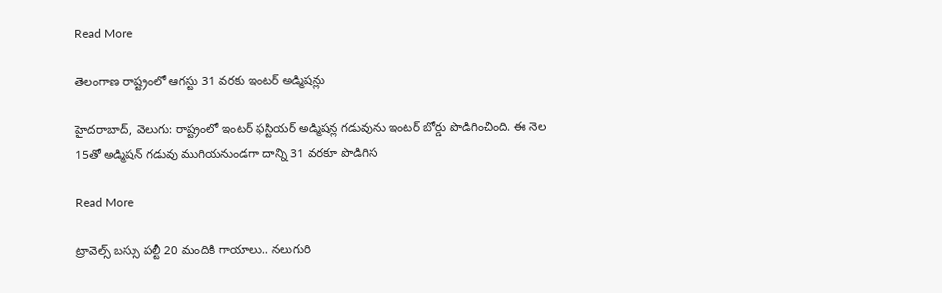Read More

తెలంగాణ రాష్ట్రంలో ఆగస్టు 31 వరకు ఇంటర్ అడ్మిషన్లు

హైదరాబాద్, వెలుగు: రాష్ట్రంలో ఇంటర్ ఫస్టియర్ అడ్మిషన్ల గడువును ఇంటర్ బోర్డు పొడిగించింది. ఈ నెల 15తో అడ్మిషన్ గడువు ముగియనుండగా దాన్ని 31 వరకూ పొడిగిస

Read More

ట్రావెల్స్ బస్సు పల్టీ 20 మందికి గాయాలు.. నలుగురి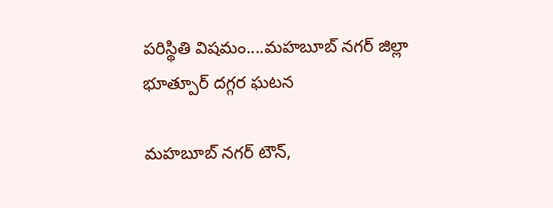పరిస్థితి విషమం....మహబూబ్ నగర్ జిల్లా భూత్పూర్ దగ్గర ఘటన

మహబూబ్ నగర్ టౌన్,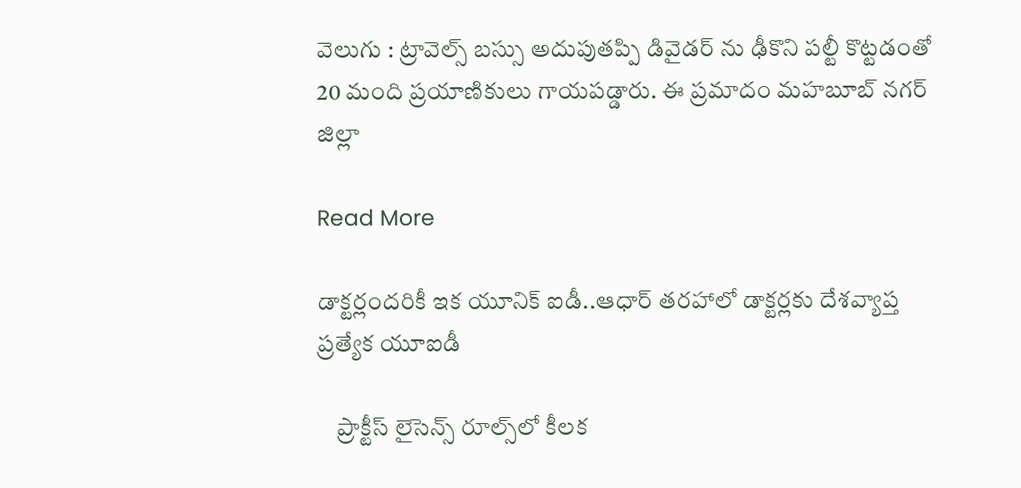వెలుగు : ట్రావెల్స్ బస్సు అదుపుతప్పి డివైడర్ ను ఢీకొని పల్టీ కొట్టడంతో 20 మంది ప్రయాణికులు గాయపడ్డారు. ఈ ప్రమాదం మహబూబ్ నగర్ జిల్లా

Read More

డాక్టర్లందరికీ ఇక యూనిక్ ఐడీ..ఆధార్ తరహాలో డాక్టర్లకు దేశవ్యాప్త ప్రత్యేక యూఐడీ

    ప్రాక్టీస్ లైసెన్స్ రూల్స్‌‌‌‌‌‌‌‌లో కీలక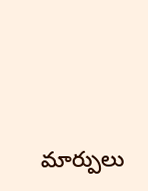మార్పులు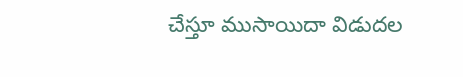చేస్తూ ముసాయిదా విడుదల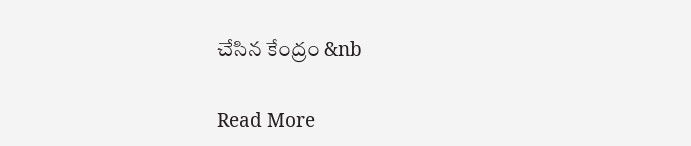చేసిన కేంద్రం &nb

Read More